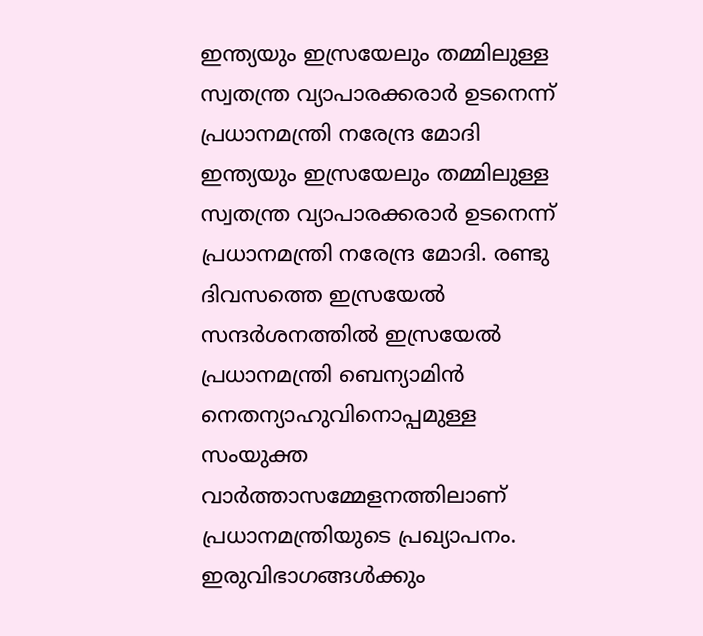ഇന്ത്യയും ഇസ്രയേലും തമ്മിലുള്ള സ്വതന്ത്ര വ്യാപാരക്കരാർ ഉടനെന്ന് പ്രധാനമന്ത്രി നരേന്ദ്ര മോദി
ഇന്ത്യയും ഇസ്രയേലും തമ്മിലുള്ള സ്വതന്ത്ര വ്യാപാരക്കരാർ ഉടനെന്ന് പ്രധാനമന്ത്രി നരേന്ദ്ര മോദി. രണ്ടു ദിവസത്തെ ഇസ്രയേൽ സന്ദർശനത്തിൽ ഇസ്രയേൽ പ്രധാനമന്ത്രി ബെന്യാമിൻ നെതന്യാഹുവിനൊപ്പമുള്ള സംയുക്ത വാർത്താസമ്മേളനത്തിലാണ് പ്രധാനമന്ത്രിയുടെ പ്രഖ്യാപനം. ഇരുവിഭാഗങ്ങൾക്കും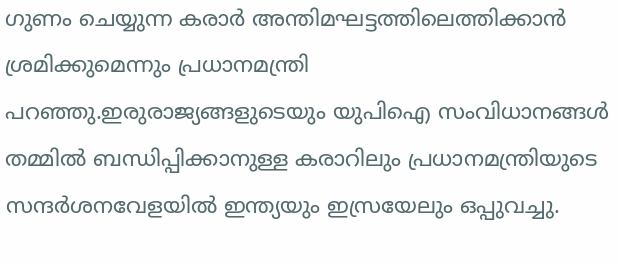ഗുണം ചെയ്യുന്ന കരാർ അന്തിമഘട്ടത്തിലെത്തിക്കാൻ ശ്രമിക്കുമെന്നും പ്രധാനമന്ത്രി പറഞ്ഞു.ഇരുരാജ്യങ്ങളുടെയും യുപിഐ സംവിധാനങ്ങൾ തമ്മിൽ ബന്ധിപ്പിക്കാനുള്ള കരാറിലും പ്രധാനമന്ത്രിയുടെ സന്ദർശനവേളയിൽ ഇന്ത്യയും ഇസ്രയേലും ഒപ്പുവച്ചു.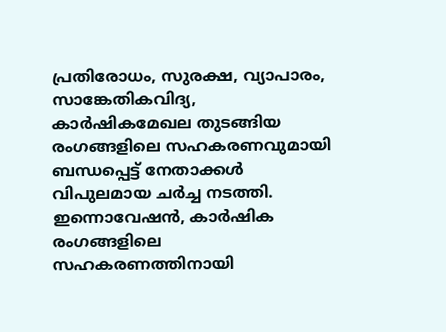പ്രതിരോധം, സുരക്ഷ, വ്യാപാരം, സാങ്കേതികവിദ്യ, കാർഷികമേഖല തുടങ്ങിയ രംഗങ്ങളിലെ സഹകരണവുമായി ബന്ധപ്പെട്ട് നേതാക്കൾ വിപുലമായ ചർച്ച നടത്തി. ഇന്നൊവേഷൻ, കാർഷിക രംഗങ്ങളിലെ സഹകരണത്തിനായി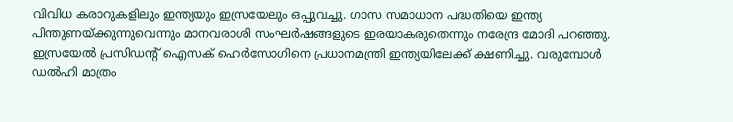വിവിധ കരാറുകളിലും ഇന്ത്യയും ഇസ്രയേലും ഒപ്പുവച്ചു. ഗാസ സമാധാന പദ്ധതിയെ ഇന്ത്യ പിന്തുണയ്ക്കുന്നുവെന്നും മാനവരാശി സംഘർഷങ്ങളുടെ ഇരയാകരുതെന്നും നരേന്ദ്ര മോദി പറഞ്ഞു.
ഇസ്രയേൽ പ്രസിഡന്റ് ഐസക് ഹെർസോഗിനെ പ്രധാനമന്ത്രി ഇന്ത്യയിലേക്ക് ക്ഷണിച്ചു. വരുമ്പോൾ ഡൽഹി മാത്രം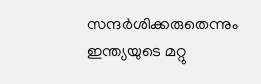സന്ദർശിക്കരുതെന്നും ഇന്ത്യയുടെ മറ്റു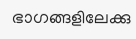ഭാഗങ്ങളിലേക്കു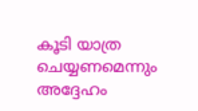കൂടി യാത്ര ചെയ്യണമെന്നും അദ്ദേഹം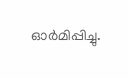ഓർമിപ്പിച്ചു.